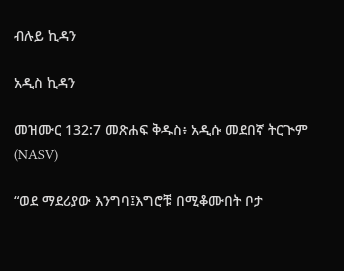ብሉይ ኪዳን

አዲስ ኪዳን

መዝሙር 132:7 መጽሐፍ ቅዱስ፥ አዲሱ መደበኛ ትርጒም (NASV)

“ወደ ማደሪያው እንግባ፤እግሮቹ በሚቆሙበት ቦታ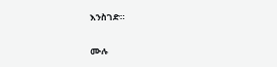እንስገድ።

ሙሉ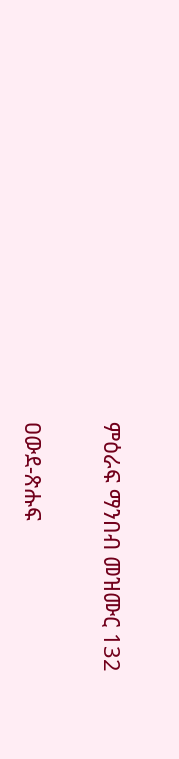ምዕራፍ ማንበብ መዝሙር 132

ዐውደ-ጽሑፍ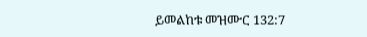ይመልከቱ መዝሙር 132:7